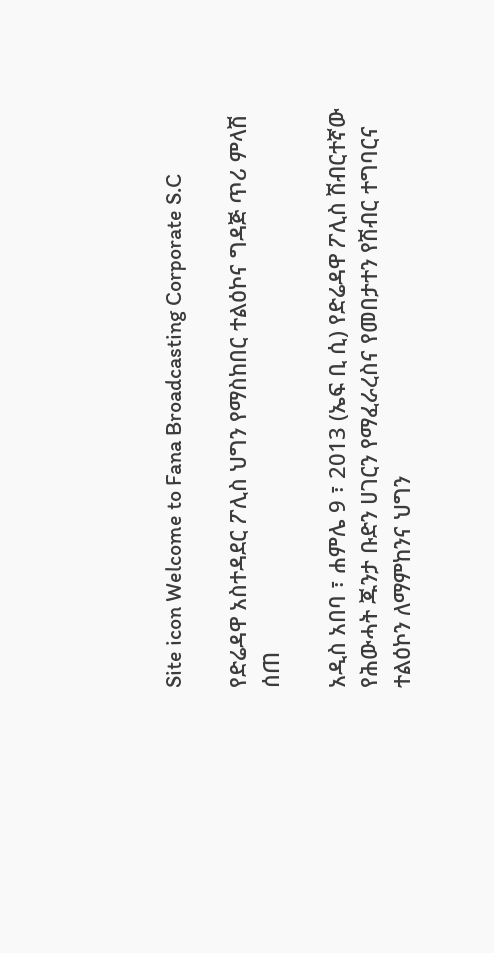Site icon Welcome to Fana Broadcasting Corporate S.C

የድሬዳዋ አስተዳደር ፖሊስ ህግን የማስከበር ተልዕኮና ግዳጅ ጥሪ ምላሽ ሰጠ

አዲስ አበባ ፣ ሐምሌ 9 ፣ 2013 (ኤፍ ቢ ሲ) የድሬዳዋ ፖሊስ ሽብርተኛው የሕውሓት ጁንታ ቡድን ሀገርን የማፈራረስና የመበታተን የሽብር ተግባርና ተልዕኮን ለማምከንና ህግን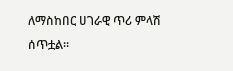ለማስከበር ሀገራዊ ጥሪ ምላሽ ሰጥቷል፡፡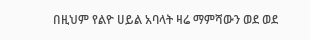በዚህም የልዮ ሀይል አባላት ዛሬ ማምሻውን ወደ ወደ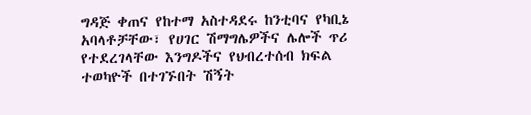ግዳጅ ቀጠና የከተማ አስተዳደሩ ከንቲባና የካቢኔ አባላቶቻቸው፣ የሀገር ሽማግሌዎችና ሌሎች ጥሪ የተደረገላቸው እንግዶችና የህብረተሰብ ክፍል ተወካዮች በተገኙበት ሽኝት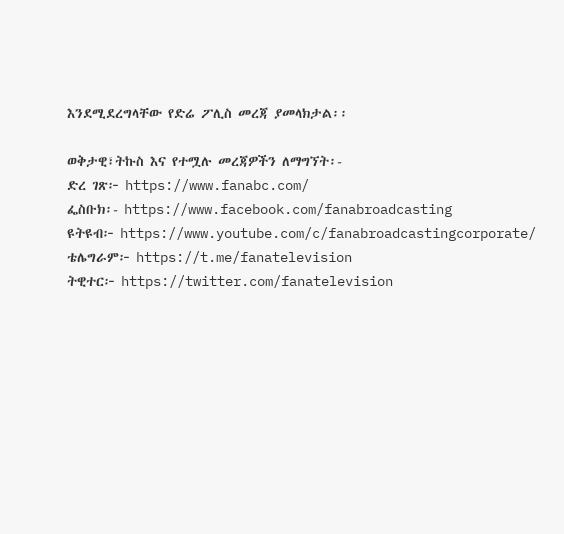እንደሚደረግላቸው የድሬ ፖሊስ መረጃ ያመላክታል፡፡

ወቅታዊ፣ትኩስ እና የተሟሉ መረጃዎችን ለማግኘት፡-
ድረ ገጽ፦ https://www.fanabc.com/
ፌስቡክ፡- https://www.facebook.com/fanabroadcasting
ዩትዩብ፦ https://www.youtube.com/c/fanabroadcastingcorporate/
ቴሌግራም፦ https://t.me/fanatelevision
ትዊተር፦ https://twitter.com/fanatelevision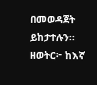በመወዳጀት ይከታተሉን፡፡
ዘወትር፦ ከእኛ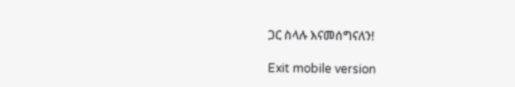ጋር ስላሉ እናመሰግናለን!

Exit mobile version